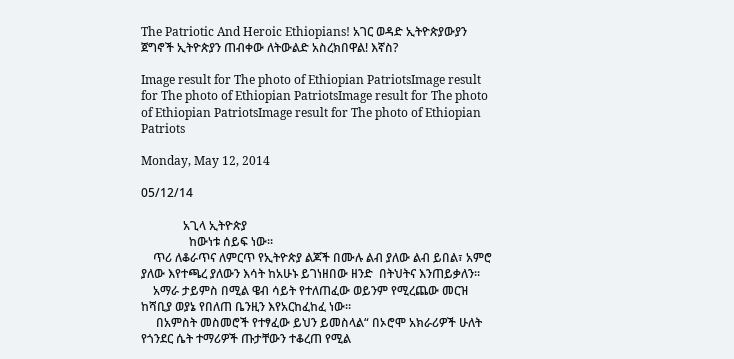The Patriotic And Heroic Ethiopians! አገር ወዳድ ኢትዮጵያውያን ጀግኖች ኢትዮጵያን ጠብቀው ለትውልድ አስረክበዋል! እኛስ?

Image result for The photo of Ethiopian PatriotsImage result for The photo of Ethiopian PatriotsImage result for The photo of Ethiopian PatriotsImage result for The photo of Ethiopian Patriots

Monday, May 12, 2014

05/12/14

              አጊላ ኢትዮጵያ
                ከውነቱ ሰይፍ ነው።
    ጥሪ ለቆራጥና ለምርጥ የኢትዮጵያ ልጆች በሙሉ ልብ ያለው ልብ ይበል፣ አምሮ ያለው እየተጫረ ያለውን እሳት ከአሁኑ ይገነዘበው ዘንድ  በትህትና እንጠይቃለን።
    አማራ ታይምስ በሚል ዌብ ሳይት የተለጠፈው ወይንም የሚረጨው መርዝ ከሻቢያ ወያኔ የበለጠ ቤንዚን እየአርከፈከፈ ነው።
     በአምስት መስመሮች የተፃፈው ይህን ይመስላል“ በኦሮሞ አክራሪዎች ሁለት የጎንደር ሴት ተማሪዎች ጡታቸውን ተቆረጠ የሚል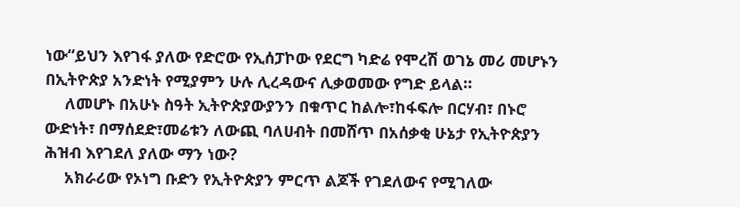ነው“ይህን እየገፋ ያለው የድሮው የኢሰፓኮው የደርግ ካድሬ የሞረሽ ወገኔ መሪ መሆኑን በኢትዮጵያ አንድነት የሚያምን ሁሉ ሊረዳውና ሊቃወመው የግድ ይላል።
     ለመሆኑ በአሁኑ ስዓት ኢትዮጵያውያንን በቁጥር ከልሎ፣ከፋፍሎ በርሃብ፣ በኑሮ ውድነት፣ በማሰደድ፣መሬቱን ለውጪ ባለሀብት በመሸጥ በአሰቃቂ ሁኔታ የኢትዮጵያን ሕዝብ እየገደለ ያለው ማን ነው?
     አክራሪው የኦነግ ቡድን የኢትዮጵያን ምርጥ ልጆች የገደለውና የሚገለው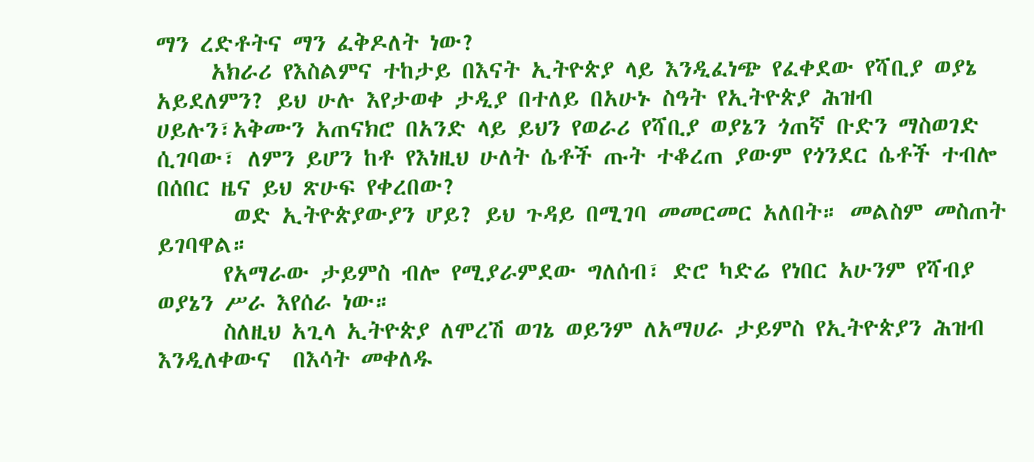ማን ረድቶትና ማን ፈቅዶለት ነው?
     አክራሪ የእስልምና ተከታይ በእናት ኢትዮጵያ ላይ እንዲፈነጭ የፈቀደው የሻቢያ ወያኔ አይደለምን? ይህ ሁሉ እየታወቀ ታዲያ በተለይ በአሁኑ ስዓት የኢትዮጵያ ሕዝብ ሀይሉን፣አቅሙን አጠናክሮ በአንድ ላይ ይህን የወራሪ የሻቢያ ወያኔን ጎጠኛ ቡድን ማስወገድ ሲገባው፣ ለምን ይሆን ከቶ የእነዚህ ሁለት ሴቶች ጡት ተቆረጠ ያውም የጎንደር ሴቶች ተብሎ በሰበር ዜና ይህ ጽሁፍ የቀረበው?
       ወድ ኢትዮጵያውያን ሆይ? ይህ ጉዳይ በሚገባ መመርመር አለበት። መልስም መስጠት ይገባዋል።
      የአማራው ታይምስ ብሎ የሚያራምደው ግለሰብ፣ ድሮ ካድሬ የነበር አሁንም የሻብያ ወያኔን ሥራ እየሰራ ነው።
      ስለዚህ አጊላ ኢትዮጵያ ለሞረሽ ወገኔ ወይንም ለአማሀራ ታይምስ የኢትዮጵያን ሕዝብ እንዲለቀውና  በእሳት መቀለዱ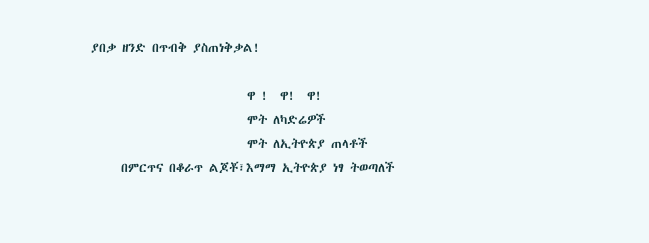ያበቃ ዘንድ በጥብቅ ያስጠነቅቃል!

                          ዋ !  ዋ!  ዋ!
                          ሞት ለካድሬዎች
                          ሞት ለኢትዮጵያ ጠላቶች
     በምርጥና በቆራጥ ልጆቾ፣እማማ ኢትዮጵያ ነፃ ትወጣለች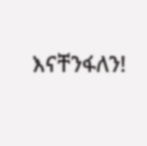እናቸንፋለን!